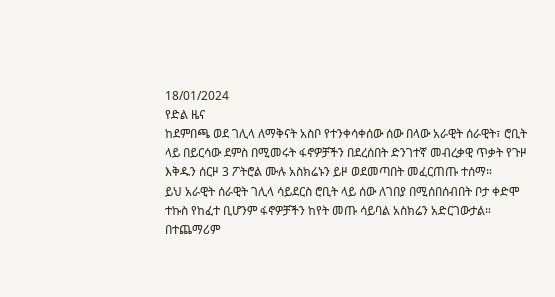18/01/2024
የድል ዜና
ከደምበጫ ወደ ገሊላ ለማቅናት አስቦ የተንቀሳቀሰው ሰው በላው አራዊት ሰራዊት፣ ሮቢት ላይ በይርሳው ደምስ በሚመሩት ፋኖዎቻችን በደረሰበት ድንገተኛ መብረቃዊ ጥቃት የጉዞ እቅዱን ሰርዞ 3 ፖትሮል ሙሉ አስክሬኑን ይዞ ወደመጣበት መፈርጠጡ ተሰማ።
ይህ አራዊት ሰራዊት ገሊላ ሳይደርስ ሮቢት ላይ ሰው ለገበያ በሚሰበሰብበት ቦታ ቀድሞ ተኩስ የከፈተ ቢሆንም ፋኖዎቻችን ከየት መጡ ሳይባል አስክሬን አድርገውታል።
በተጨማሪም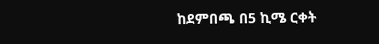ከደምበጫ በ5 ኪሜ ርቀት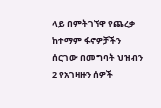ላይ በምትገኘዋ የጨረቃ ከተማም ፋኖዎቻችን ሰርገው በመግባት ህዝብን 2 የአገዛዙን ሰዎች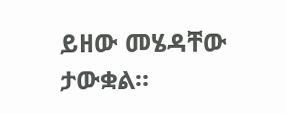ይዘው መሄዳቸው ታውቋል።